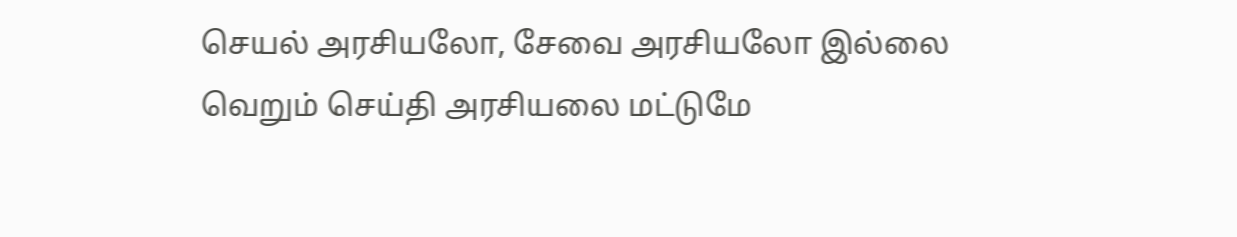செயல் அரசியலோ, சேவை அரசியலோ இல்லை வெறும் செய்தி அரசியலை மட்டுமே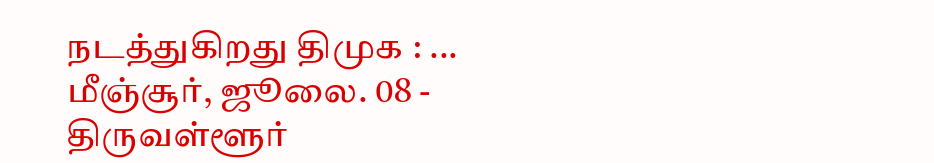நடத்துகிறது திமுக : ...
மீஞ்சூர், ஜூலை. 08 -
திருவள்ளூர்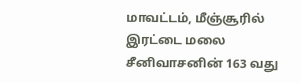மாவட்டம், மீஞ்சூரில் இரட்டை மலை சீனிவாசனின் 163 வது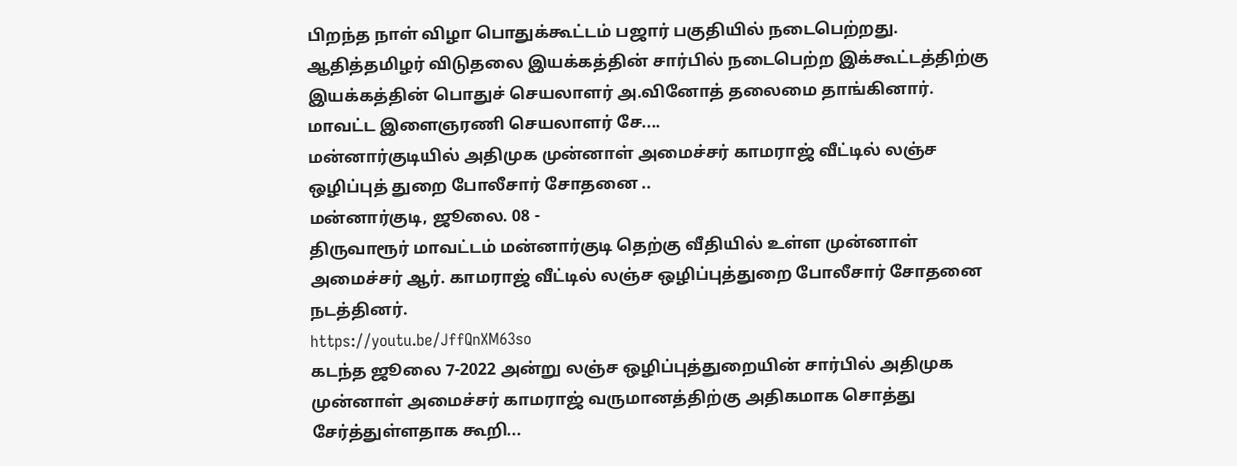பிறந்த நாள் விழா பொதுக்கூட்டம் பஜார் பகுதியில் நடைபெற்றது. ஆதித்தமிழர் விடுதலை இயக்கத்தின் சார்பில் நடைபெற்ற இக்கூட்டத்திற்கு இயக்கத்தின் பொதுச் செயலாளர் அ.வினோத் தலைமை தாங்கினார். மாவட்ட இளைஞரணி செயலாளர் சே....
மன்னார்குடியில் அதிமுக முன்னாள் அமைச்சர் காமராஜ் வீட்டில் லஞ்ச ஒழிப்புத் துறை போலீசார் சோதனை ..
மன்னார்குடி, ஜூலை. 08 -
திருவாரூர் மாவட்டம் மன்னார்குடி தெற்கு வீதியில் உள்ள முன்னாள் அமைச்சர் ஆர். காமராஜ் வீட்டில் லஞ்ச ஒழிப்புத்துறை போலீசார் சோதனை நடத்தினர்.
https://youtu.be/JffQnXM63so
கடந்த ஜூலை 7-2022 அன்று லஞ்ச ஒழிப்புத்துறையின் சார்பில் அதிமுக முன்னாள் அமைச்சர் காமராஜ் வருமானத்திற்கு அதிகமாக சொத்து சேர்த்துள்ளதாக கூறி...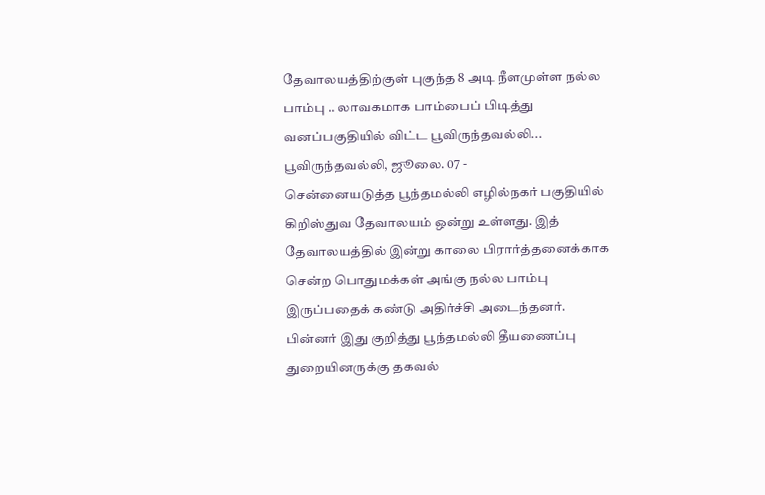தேவாலயத்திற்குள் புகுந்த 8 அடி நீளமுள்ள நல்ல பாம்பு .. லாவகமாக பாம்பைப் பிடித்து வனப்பகுதியில் விட்ட பூவிருந்தவல்லி...
பூவிருந்தவல்லி, ஜூலை. 07 -
சென்னையடுத்த பூந்தமல்லி எழில்நகர் பகுதியில் கிறிஸ்துவ தேவாலயம் ஒன்று உள்ளது. இத் தேவாலயத்தில் இன்று காலை பிரார்த்தனைக்காக சென்ற பொதுமக்கள் அங்கு நல்ல பாம்பு இருப்பதைக் கண்டு அதிர்ச்சி அடைந்தனர். பின்னர் இது குறித்து பூந்தமல்லி தீயணைப்பு துறையினருக்கு தகவல்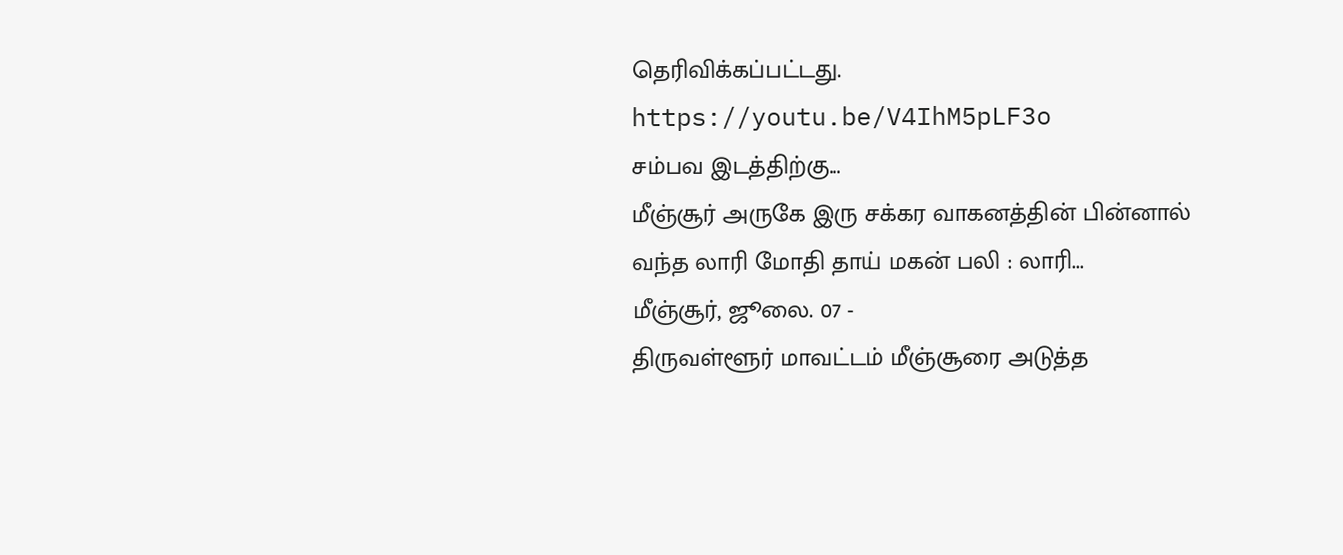தெரிவிக்கப்பட்டது.
https://youtu.be/V4IhM5pLF3o
சம்பவ இடத்திற்கு...
மீஞ்சூர் அருகே இரு சக்கர வாகனத்தின் பின்னால் வந்த லாரி மோதி தாய் மகன் பலி : லாரி...
மீஞ்சூர், ஜூலை. 07 -
திருவள்ளூர் மாவட்டம் மீஞ்சூரை அடுத்த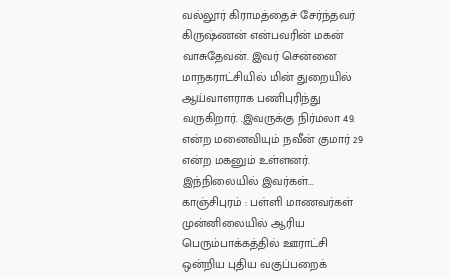வல்லூர் கிராமத்தைச் சேர்ந்தவர் கிருஷ்ணன் என்பவரின் மகன் வாசுதேவன். இவர் சென்னை மாநகராட்சியில் மின் துறையில் ஆய்வாளராக பணிபுரிந்து வருகிறார். .இவருக்கு நிர்மலா 49. என்ற மனைவியும் நவீன் குமார் 29 என்ற மகனும் உள்ளனர்.
இந்நிலையில் இவர்கள்...
காஞ்சிபுரம் : பள்ளி மாணவர்கள் முன்னிலையில் ஆரிய பெரும்பாக்கத்தில் ஊராட்சி ஒன்றிய புதிய வகுப்பறைக்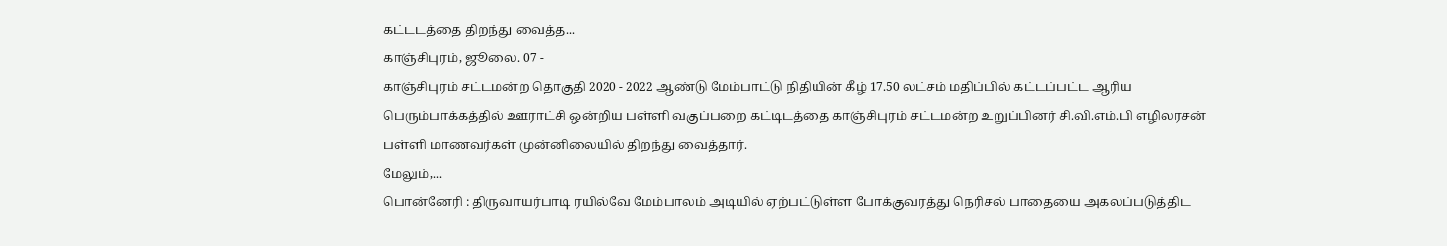கட்டடத்தை திறந்து வைத்த...
காஞ்சிபுரம், ஜூலை. 07 -
காஞ்சிபுரம் சட்டமன்ற தொகுதி 2020 - 2022 ஆண்டு மேம்பாட்டு நிதியின் கீழ் 17.50 லட்சம் மதிப்பில் கட்டப்பட்ட ஆரிய பெரும்பாக்கத்தில் ஊராட்சி ஒன்றிய பள்ளி வகுப்பறை கட்டிடத்தை காஞ்சிபுரம் சட்டமன்ற உறுப்பினர் சி.வி.எம்.பி எழிலரசன் பள்ளி மாணவர்கள் முன்னிலையில் திறந்து வைத்தார்.
மேலும்,...
பொன்னேரி : திருவாயர்பாடி ரயில்வே மேம்பாலம் அடியில் ஏற்பட்டுள்ள போக்குவரத்து நெரிசல் பாதையை அகலப்படுத்திட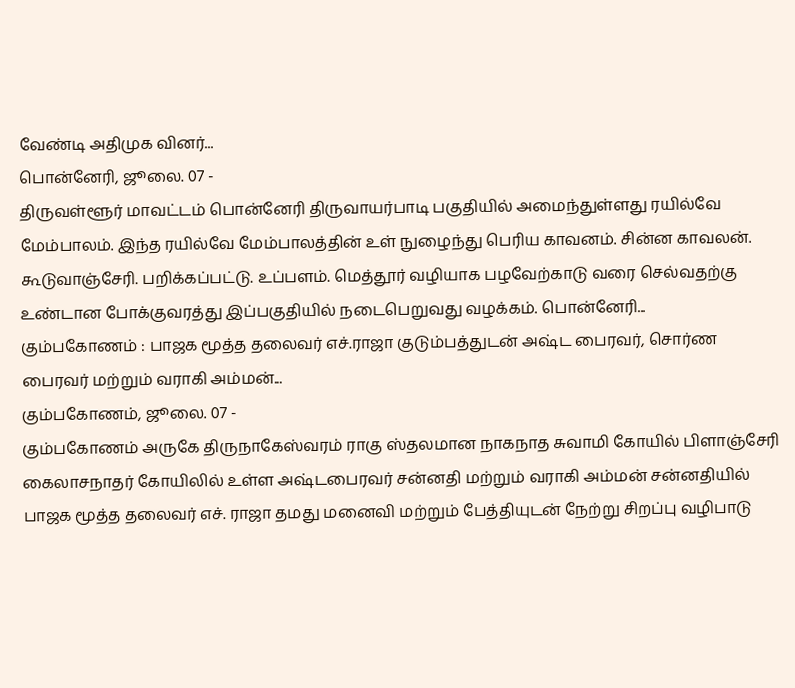வேண்டி அதிமுக வினர்...
பொன்னேரி, ஜூலை. 07 -
திருவள்ளூர் மாவட்டம் பொன்னேரி திருவாயர்பாடி பகுதியில் அமைந்துள்ளது ரயில்வே மேம்பாலம். இந்த ரயில்வே மேம்பாலத்தின் உள் நுழைந்து பெரிய காவனம். சின்ன காவலன். கூடுவாஞ்சேரி. பறிக்கப்பட்டு. உப்பளம். மெத்தூர் வழியாக பழவேற்காடு வரை செல்வதற்கு உண்டான போக்குவரத்து இப்பகுதியில் நடைபெறுவது வழக்கம். பொன்னேரி...
கும்பகோணம் : பாஜக மூத்த தலைவர் எச்.ராஜா குடும்பத்துடன் அஷ்ட பைரவர், சொர்ண பைரவர் மற்றும் வராகி அம்மன்...
கும்பகோணம், ஜூலை. 07 -
கும்பகோணம் அருகே திருநாகேஸ்வரம் ராகு ஸ்தலமான நாகநாத சுவாமி கோயில் பிளாஞ்சேரி கைலாசநாதர் கோயிலில் உள்ள அஷ்டபைரவர் சன்னதி மற்றும் வராகி அம்மன் சன்னதியில் பாஜக மூத்த தலைவர் எச். ராஜா தமது மனைவி மற்றும் பேத்தியுடன் நேற்று சிறப்பு வழிபாடு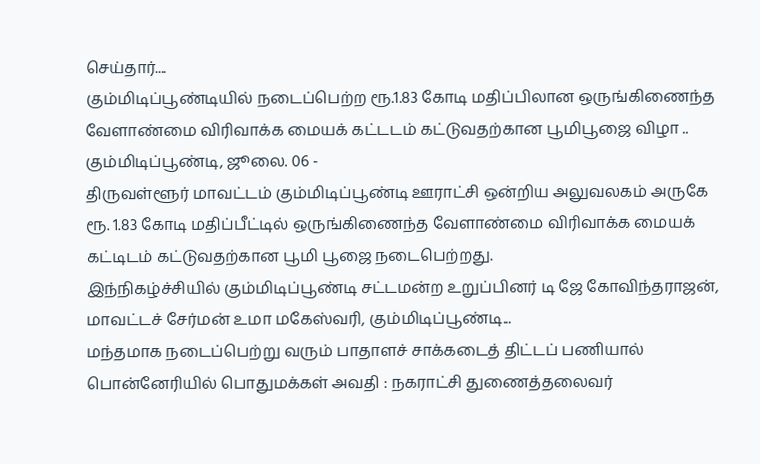செய்தார்....
கும்மிடிப்பூண்டியில் நடைப்பெற்ற ரூ.1.83 கோடி மதிப்பிலான ஒருங்கிணைந்த வேளாண்மை விரிவாக்க மையக் கட்டடம் கட்டுவதற்கான பூமிபூஜை விழா ..
கும்மிடிப்பூண்டி, ஜூலை. 06 -
திருவள்ளூர் மாவட்டம் கும்மிடிப்பூண்டி ஊராட்சி ஒன்றிய அலுவலகம் அருகே ரூ. 1.83 கோடி மதிப்பீட்டில் ஒருங்கிணைந்த வேளாண்மை விரிவாக்க மையக் கட்டிடம் கட்டுவதற்கான பூமி பூஜை நடைபெற்றது.
இந்நிகழ்ச்சியில் கும்மிடிப்பூண்டி சட்டமன்ற உறுப்பினர் டி ஜே கோவிந்தராஜன், மாவட்டச் சேர்மன் உமா மகேஸ்வரி, கும்மிடிப்பூண்டி...
மந்தமாக நடைப்பெற்று வரும் பாதாளச் சாக்கடைத் திட்டப் பணியால் பொன்னேரியில் பொதுமக்கள் அவதி : நகராட்சி துணைத்தலைவர்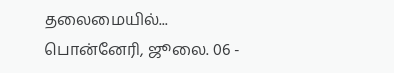தலைமையில்...
பொன்னேரி, ஜூலை. 06 -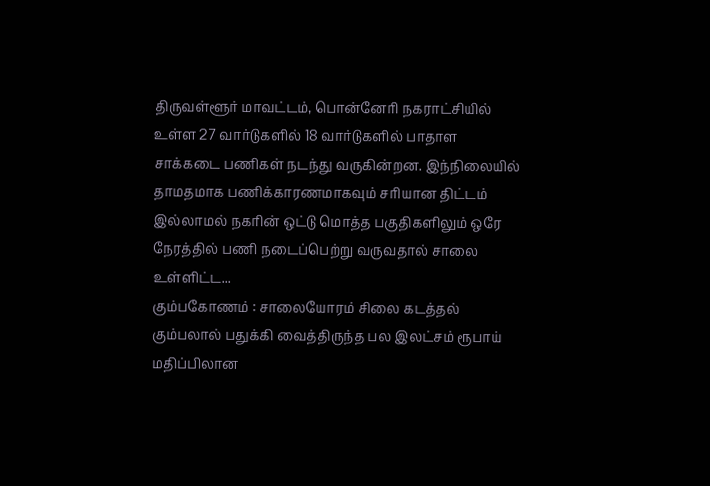திருவள்ளூர் மாவட்டம், பொன்னேரி நகராட்சியில் உள்ள 27 வார்டுகளில் 18 வார்டுகளில் பாதாள சாக்கடை பணிகள் நடந்து வருகின்றன. இந்நிலையில் தாமதமாக பணிக்காரணமாகவும் சரியான திட்டம் இல்லாமல் நகரின் ஒட்டு மொத்த பகுதிகளிலும் ஒரே நேரத்தில் பணி நடைப்பெற்று வருவதால் சாலை உள்ளிட்ட...
கும்பகோணம் : சாலையோரம் சிலை கடத்தல் கும்பலால் பதுக்கி வைத்திருந்த பல இலட்சம் ரூபாய் மதிப்பிலான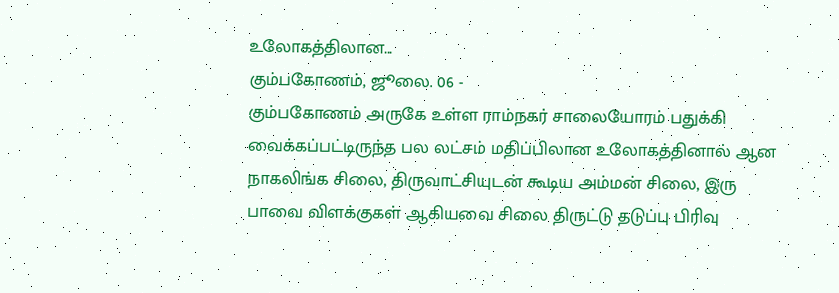உலோகத்திலான...
கும்பகோணம், ஜூலை. 06 -
கும்பகோணம் அருகே உள்ள ராம்நகர் சாலையோரம் பதுக்கி வைக்கப்பட்டிருந்த பல லட்சம் மதிப்பிலான உலோகத்தினால் ஆன நாகலிங்க சிலை, திருவாட்சியுடன் கூடிய அம்மன் சிலை, இரு பாவை விளக்குகள் ஆகியவை சிலை திருட்டு தடுப்பு பிரிவு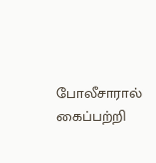போலீசாரால் கைப்பற்றி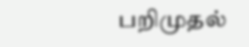பறிமுதல்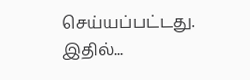செய்யப்பட்டது. இதில்...